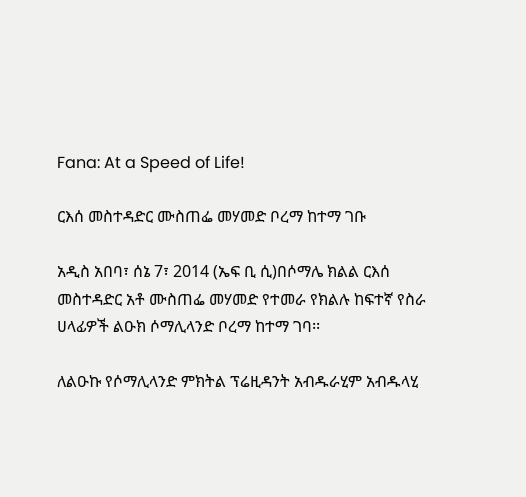Fana: At a Speed of Life!

ርእሰ መስተዳድር ሙስጠፌ መሃመድ ቦረማ ከተማ ገቡ

አዲስ አበባ፣ ሰኔ 7፣ 2014 (ኤፍ ቢ ሲ)በሶማሌ ክልል ርእሰ መስተዳድር አቶ ሙስጠፌ መሃመድ የተመራ የክልሉ ከፍተኛ የስራ ሀላፊዎች ልዑክ ሶማሊላንድ ቦረማ ከተማ ገባ፡፡

ለልዑኩ የሶማሊላንድ ምክትል ፕሬዚዳንት አብዱራሂም አብዱላሂ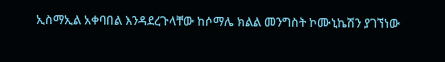ኢስማኢል አቀባበል እንዳደረጉላቸው ከሶማሌ ክልል መንግስት ኮሙኒኬሽን ያገኘነው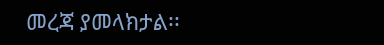መረጃ ያመላክታል፡፡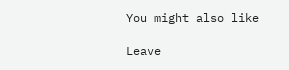You might also like

Leave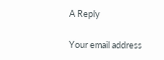A Reply

Your email address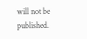will not be published.